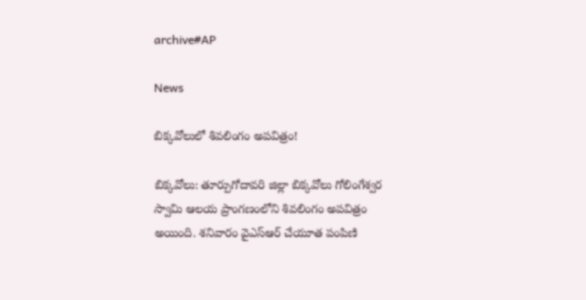archive#AP

News

బిక్క‌వోలులో శివ‌లింగం అప‌విత్రం!

బిక్క‌వోలు: తూర్పుగోదావరి జిల్లా బిక్కవోలు గోలింగేశ్వర స్వామి ఆలయ ప్రాంగణంలోని శివలింగం అప‌విత్రం అయింది. శనివారం వైఎస్ఆర్ చేయూత పంపిణి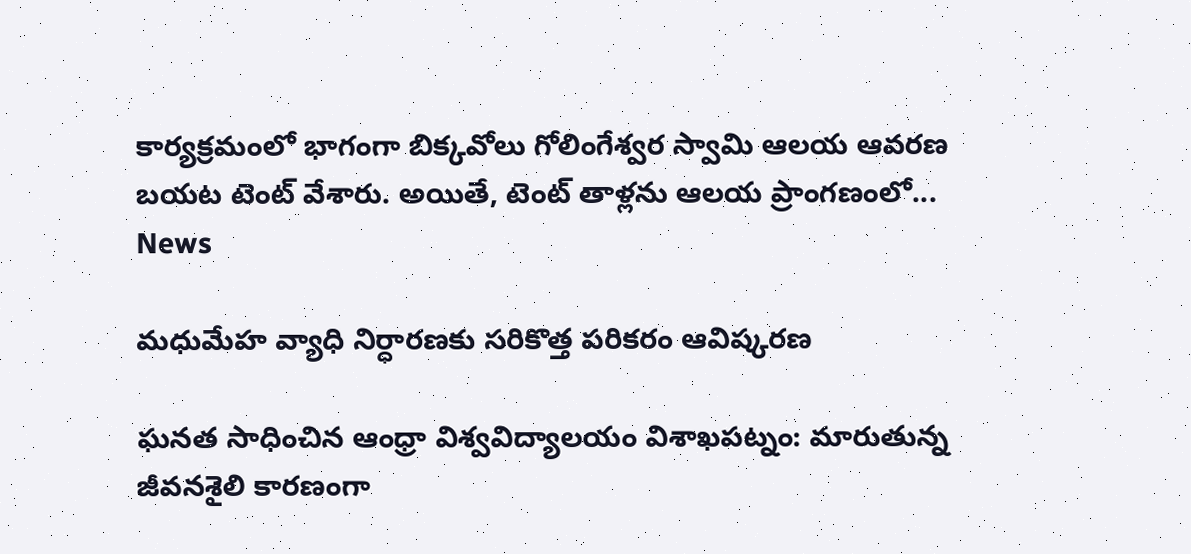కార్యక్రమంలో భాగంగా బిక్కవోలు గోలింగేశ్వర స్వామి ఆలయ ఆవరణ బయట టెంట్‌ వేశారు. అయితే, టెంట్‌ తాళ్లను ఆలయ ప్రాంగణంలో...
News

మధుమేహ వ్యాధి నిర్ధారణకు సరికొత్త పరికరం ఆవిష్క‌ర‌ణ

ఘ‌న‌త సాధించిన ఆంధ్రా విశ్వవిద్యాలయం విశాఖ‌ప‌ట్నం: మారుతున్న జీవనశైలి కారణంగా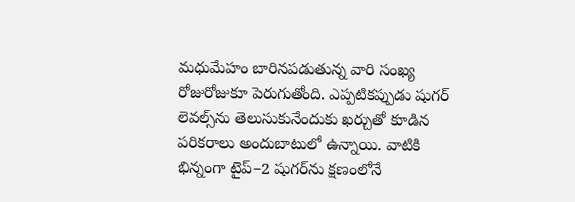మధుమేహం బారినపడుతున్న వారి సంఖ్య రోజురోజుకూ పెరుగుతోంది. ఎప్పటికప్పుడు షుగర్‌ లెవల్స్‌ను తెలుసుకునేందుకు ఖర్చుతో కూడిన పరికరాలు అందుబాటులో ఉన్నాయి. వాటికి భిన్నంగా టైప్‌–2 షుగర్‌ను క్షణంలోనే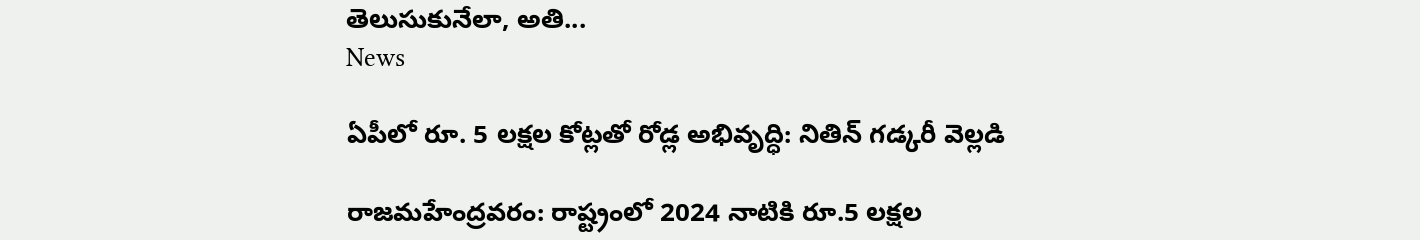తెలుసుకునేలా, అతి...
News

ఏపీలో రూ. 5 లక్షల కోట్లతో రోడ్ల అభివృద్ధి: నితిన్ గడ్కరీ వెల్లడి

రాజమహేంద్రవరం: రాష్ట్రంలో 2024 నాటికి రూ.5 లక్షల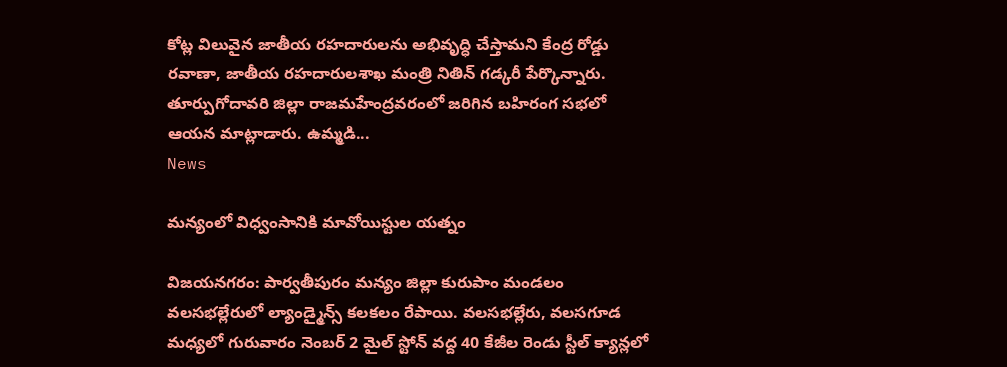కోట్ల విలువైన జాతీయ రహదారులను అభివృద్ధి చేస్తామని కేంద్ర రోడ్డు రవాణా, జాతీయ రహదారులశాఖ మంత్రి నితిన్‌ గడ్కరీ పేర్కొన్నారు. తూర్పుగోదావరి జిల్లా రాజమహేంద్రవరంలో జరిగిన బహిరంగ సభలో ఆయన మాట్లాడారు. ఉమ్మడి...
News

మన్యంలో విధ్వంసానికి మావోయిస్టుల యత్నం

విజయనగరం: పార్వతీపురం మన్యం జిల్లా కురుపాం మండలం వలసభల్లేరులో ల్యాండ్మైన్స్ కలకలం రేపాయి. వలసభల్లేరు, వలసగూడ మధ్యలో గురువారం నెంబర్ 2 మైల్ స్టోన్ వద్ద 40 కేజీల రెండు స్టీల్ క్యాన్లలో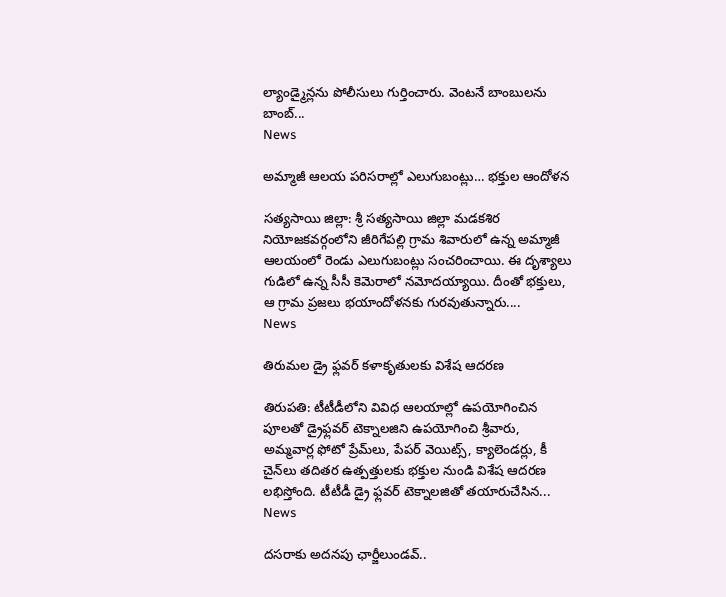ల్యాండ్మైన్లను పోలీసులు గుర్తించారు. వెంటనే బాంబులను బాంబ్...
News

అమ్మాజీ ఆలయ పరిసరాల్లో ఎలుగుబంట్లు… భక్తుల ఆందోళన

సత్యసాయి జిల్లా: శ్రీ సత్యసాయి జిల్లా మడకశిర నియోజకవర్గంలోని జీరిగేపల్లి గ్రామ శివారులో ఉన్న అమ్మాజీ ఆలయంలో రెండు ఎలుగుబంట్లు సంచరించాయి. ఈ దృశ్యాలు గుడిలో ఉన్న సీసీ కెమెరాలో నమోదయ్యాయి. దీంతో భక్తులు, ఆ గ్రామ ప్రజలు భయాందోళనకు గురవుతున్నారు....
News

తిరుమల డ్రై ఫ్లవర్ కళాకృతులకు విశేష ఆదరణ

తిరుపతి: టీటీడీలోని వివిధ ఆలయాల్లో ఉప‌యోగించిన పూల‌తో డ్రైఫ్ల‌వ‌ర్ టెక్నాల‌జిని ఉప‌యోగించి శ్రీ‌వారు, అమ్మ‌వార్ల ఫోటో ప్రేమ్‌లు, పేప‌ర్ వెయిట్స్, క్యాలెండ‌ర్లు, కీ చైన్‌లు త‌దిత‌ర ఉత్ప‌త్తుల‌కు భ‌క్తుల నుండి విశేష ఆద‌ర‌ణ ల‌భిస్తోంది. టీటీడీ డ్రై ఫ్ల‌వ‌ర్ టెక్నాల‌జితో త‌యారుచేసిన...
News

దసరాకు అదనపు ఛార్జీలుండవ్..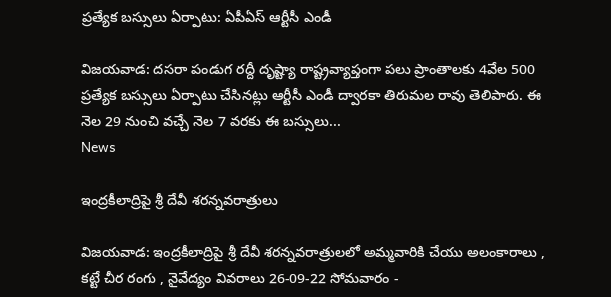ప్రత్యేక బస్సులు ఏర్పాటు: ఏపీఏస్ ఆర్టీసీ ఎండీ

విజయవాడ: దసరా పండుగ రద్దీ దృష్ట్యా రాష్ట్రవ్యాప్తంగా పలు ప్రాంతాలకు 4వేల 500 ప్రత్యేక బస్సులు ఏర్పాటు చేసినట్లు ఆర్టీసీ ఎండీ ద్వారకా తిరుమల రావు తెలిపారు. ఈ నెల 29 నుంచి వచ్చే నెల 7 వరకు ఈ బస్సులు...
News

ఇంద్రకీలాద్రిపై శ్రీ దేవీ శరన్నవరాత్రులు

విజయవాడ: ఇంద్రకీలాద్రిపై శ్రీ దేవీ శరన్నవరాత్రులలో అమ్మవారికి చేయు అలంకారాలు , కట్టే చీర రంగు , నైవేద్యం వివరాలు 26-09-22 సోమవారం -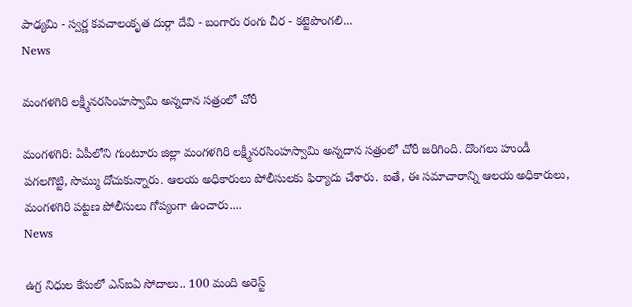పాఢ్యమి - స్వర్ణ కవచాలంకృత దుర్గా దేవి - బంగారు రంగు చీర - కట్టెపొంగలి...
News

మంగళగిరి లక్ష్మీనరసింహస్వామి అన్నదాన సత్రంలో చోరీ

మంగళగిరి: ఏపీలోని గుంటూరు జిల్లా మంగళగిరి లక్ష్మీనరసింహస్వామి అన్నదాన సత్రంలో చోరీ జరిగింది. దొంగలు హుండీ పగలగొట్టి, సొమ్ము దోచుకున్నారు. ఆలయ అధికారులు పోలీసులకు ఫిర్యాదు చేశారు. ఐతే, ఈ సమాచారాన్ని ఆలయ అధికారులు, మంగళగిరి పట్టణ పోలీసులు గోప్యంగా ఉంచారు....
News

ఉగ్ర నిధుల కేసులో ఎన్ఐఏ సోదాలు.. 100 మంది అరెస్ట్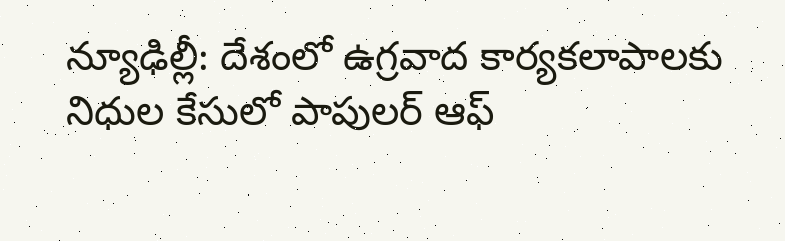న్యూఢిల్లీ: దేశంలో ఉగ్రవాద కార్యకలాపాలకు నిధుల కేసులో పాపులర్ ఆఫ్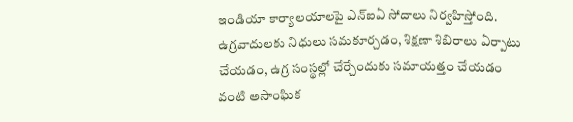ఇండియా కార్యాలయాలపై ఎన్ఐఏ సోదాలు నిర్వహిస్తోంది. ఉగ్రవాదులకు నిధులు సమకూర్చడం, శిక్షణా శిబిరాలు ఏర్పాటు చేయడం, ఉగ్ర సంస్థల్లో చేర్చేందుకు సమాయత్తం చేయడం వంటి అసాంఘిక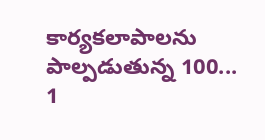కార్యకలాపాలను పాల్పడుతున్న 100...
1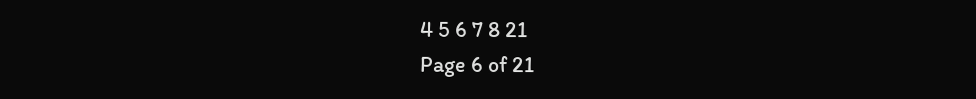4 5 6 7 8 21
Page 6 of 21